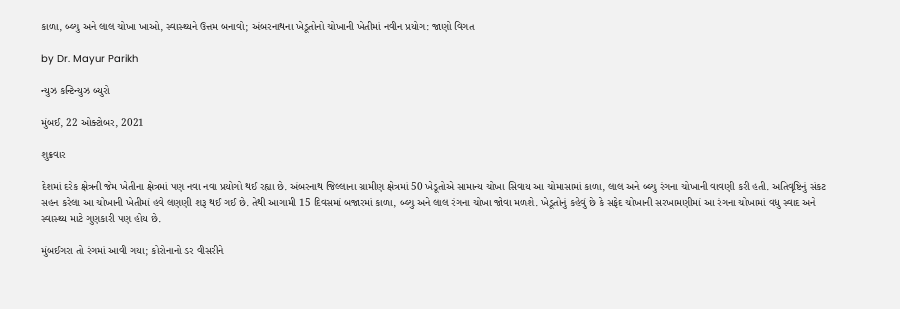કાળા, બ્લ્યુ અને લાલ ચોખા ખાઓ, સ્વાસ્થ્યને ઉત્તમ બનાવો; અંબરનાથના ખેડૂતોનો ચોખાની ખેતીમાં નવીન પ્રયોગ: જાણો વિગત

by Dr. Mayur Parikh

ન્યુઝ કન્ટિન્યુઝ બ્યુરો

મુંબઈ, 22 ઓક્ટોબર, 2021

શુક્રવાર

દેશમાં દરેક ક્ષેત્રની જેમ ખેતીના ક્ષેત્રમાં પણ નવા નવા પ્રયોગો થઈ રહ્યા છે. અંબરનાથ જિલ્લાના ગ્રામીણ ક્ષેત્રમાં 50 ખેડૂતોએ સામાન્ય ચોખા સિવાય આ ચોમાસામાં કાળા, લાલ અને બ્લ્યુ રંગના ચોખાની વાવણી કરી હતી. અતિવૃષ્ટિનું સંકટ સહન કરેલા આ ચોખાની ખેતીમાં હવે લણણી શરૂ થઈ ગઈ છે. તેથી આગામી 15 દિવસમાં બજારમાં કાળા, બ્લ્યુ અને લાલ રંગના ચોખા જોવા મળશે. ખેડૂતોનું કહેવું છે કે સફેદ ચોખાની સરખામણીમાં આ રંગના ચોખામાં વધુ સ્વાદ અને સ્વાસ્થ્ય માટે ગુણકારી પણ હોય છે.

મુંબઈગરા તો રંગમાં આવી ગયા; કોરોનાનો ડર વીસરીને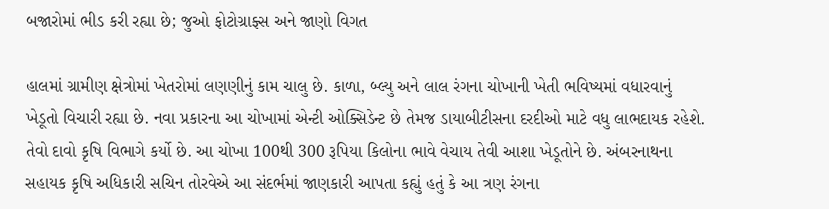બજારોમાં ભીડ કરી રહ્યા છે; જુઓ ફોટોગ્રાફ્સ અને જાણો વિગત

હાલમાં ગ્રામીણ ક્ષેત્રોમાં ખેતરોમાં લણણીનું કામ ચાલુ છે. કાળા, બ્લ્યુ અને લાલ રંગના ચોખાની ખેતી ભવિષ્યમાં વધારવાનું ખેડૂતો વિચારી રહ્યા છે. નવા પ્રકારના આ ચોખામાં એન્ટી ઓક્સિડેન્ટ છે તેમજ ડાયાબીટીસના દરદીઓ માટે વધુ લાભદાયક રહેશે. તેવો દાવો કૃષિ વિભાગે કર્યો છે. આ ચોખા 100થી 300 રૂપિયા કિલોના ભાવે વેચાય તેવી આશા ખેડૂતોને છે. અંબરનાથના સહાયક કૃષિ અધિકારી સચિન તોરવેએ આ સંદર્ભમાં જાણકારી આપતા કહ્યું હતું કે આ ત્રણ રંગના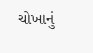ચોખાનું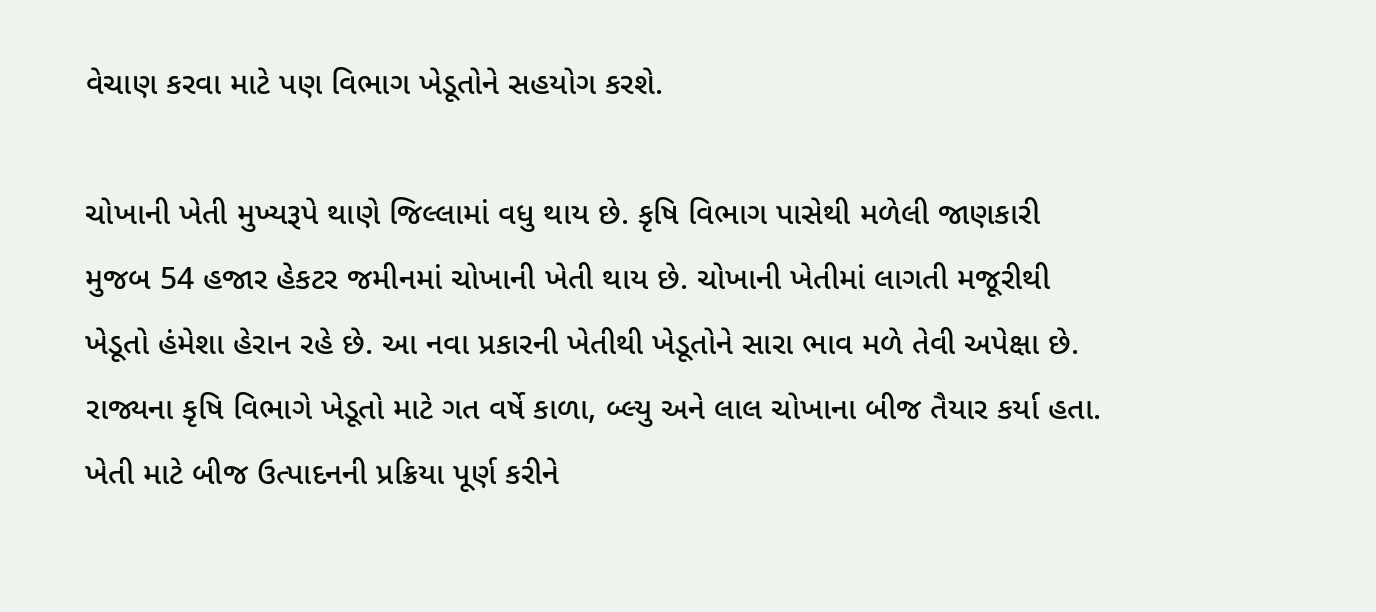વેચાણ કરવા માટે પણ વિભાગ ખેડૂતોને સહયોગ કરશે.

ચોખાની ખેતી મુખ્યરૂપે થાણે જિલ્લામાં વધુ થાય છે. કૃષિ વિભાગ પાસેથી મળેલી જાણકારી મુજબ 54 હજાર હેકટર જમીનમાં ચોખાની ખેતી થાય છે. ચોખાની ખેતીમાં લાગતી મજૂરીથી ખેડૂતો હંમેશા હેરાન રહે છે. આ નવા પ્રકારની ખેતીથી ખેડૂતોને સારા ભાવ મળે તેવી અપેક્ષા છે. રાજ્યના કૃષિ વિભાગે ખેડૂતો માટે ગત વર્ષે કાળા, બ્લ્યુ અને લાલ ચોખાના બીજ તૈયાર કર્યા હતા. ખેતી માટે બીજ ઉત્પાદનની પ્રક્રિયા પૂર્ણ કરીને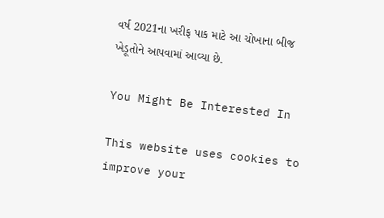વર્ષ 2021ના ખરીફ પાક માટે આ ચોખાના બીજ ખેડૂતોને આપવામાં આવ્યા છે.

You Might Be Interested In

This website uses cookies to improve your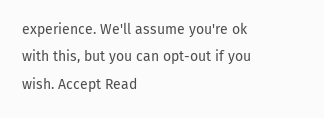experience. We'll assume you're ok with this, but you can opt-out if you wish. Accept Read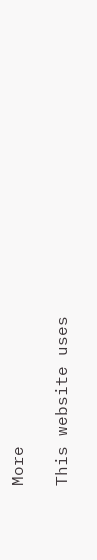More

This website uses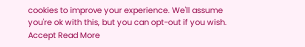cookies to improve your experience. We'll assume you're ok with this, but you can opt-out if you wish. Accept Read More